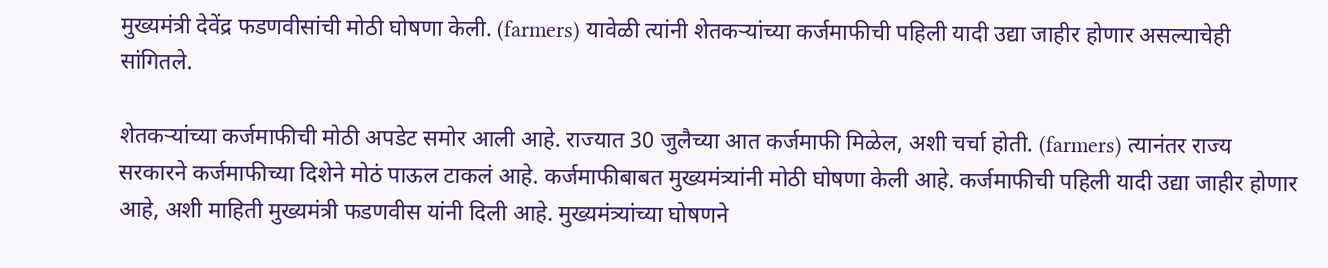मुख्यमंत्री देवेंद्र फडणवीसांची मोठी घोषणा केली. (farmers) यावेळी त्यांनी शेतकऱ्यांच्या कर्जमाफीची पहिली यादी उद्या जाहीर होणार असल्याचेही सांगितले.

शेतकऱ्यांच्या कर्जमाफीची मोठी अपडेट समोर आली आहे. राज्यात 30 जुलैच्या आत कर्जमाफी मिळेल, अशी चर्चा होती. (farmers) त्यानंतर राज्य सरकारने कर्जमाफीच्या दिशेने मोठं पाऊल टाकलं आहे. कर्जमाफीबाबत मुख्यमंत्र्यांनी मोठी घोषणा केली आहे. कर्जमाफीची पहिली यादी उद्या जाहीर होणार आहे, अशी माहिती मुख्यमंत्री फडणवीस यांनी दिली आहे. मुख्यमंत्र्यांच्या घोषणने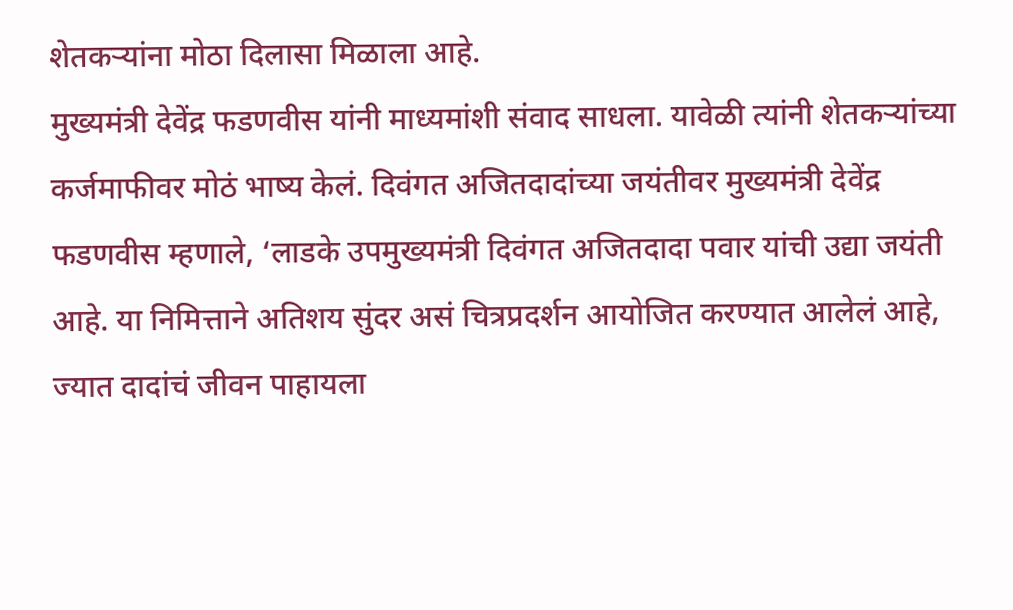शेतकऱ्यांना मोठा दिलासा मिळाला आहे.
मुख्यमंत्री देवेंद्र फडणवीस यांनी माध्यमांशी संवाद साधला. यावेळी त्यांनी शेतकऱ्यांच्या कर्जमाफीवर मोठं भाष्य केलं. दिवंगत अजितदादांच्या जयंतीवर मुख्यमंत्री देवेंद्र फडणवीस म्हणाले, ‘लाडके उपमुख्यमंत्री दिवंगत अजितदादा पवार यांची उद्या जयंती आहे. या निमित्ताने अतिशय सुंदर असं चित्रप्रदर्शन आयोजित करण्यात आलेलं आहे, ज्यात दादांचं जीवन पाहायला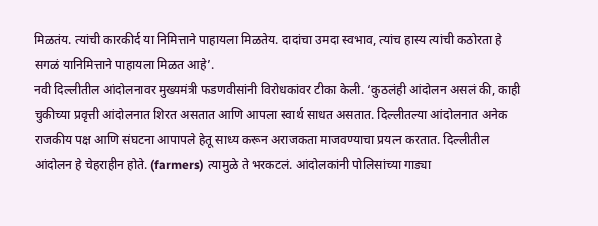मिळतंय. त्यांची कारकीर्द या निमित्ताने पाहायला मिळतेय. दादांचा उमदा स्वभाव, त्यांच हास्य त्यांची कठोरता हे सगळं यानिमित्ताने पाहायला मिळत आहे’.
नवी दिल्लीतील आंदोलनावर मुख्यमंत्री फडणवीसांनी विरोधकांवर टीका केली. ‘कुठलंही आंदोलन असलं की, काही चुकीच्या प्रवृत्ती आंदोलनात शिरत असतात आणि आपला स्वार्थ साधत असतात. दिल्लीतल्या आंदोलनात अनेक राजकीय पक्ष आणि संघटना आपापले हेतू साध्य करून अराजकता माजवण्याचा प्रयत्न करतात. दिल्लीतील आंदोलन हे चेहराहीन होते. (farmers) त्यामुळे ते भरकटलं. आंदोलकांनी पोलिसांच्या गाड्या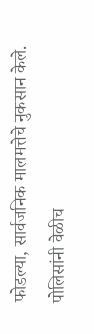फोडल्या, सार्वजनिक मालमत्तेचे नुकसान केले. पोलिसांनी वेळीच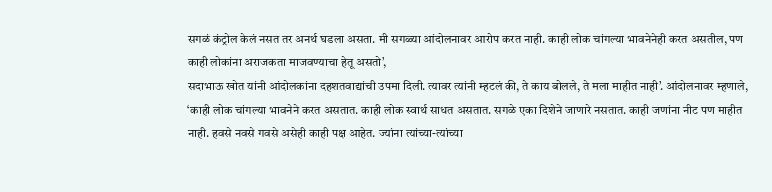सगळं कंट्रोल केलं नसत तर अनर्थ घडला असता. मी सगळ्या आंदोलनावर आरोप करत नाही. काही लोक चांगल्या भावनेनेही करत असतील, पण काही लोकांना अराजकता माजवण्याचा हेतू असतो’,
सदाभाऊ खोत यांनी आंदोलकांना दहशतवाद्यांची उपमा दिली. त्यावर त्यांनी म्हटलं की, ते काय बोलले, ते मला माहीत नाही’. आंदोलनावर म्हणाले, ‘काही लोक चांगल्या भावनेने करत असतात. काही लोक स्वार्थ साधत असतात. सगळे एका दिशेने जाणारे नसतात. काही जणांना नीट पण माहीत नाही. हवसे नवसे गवसे असेही काही पक्ष आहेत. ज्यांना त्यांच्या-त्यांच्या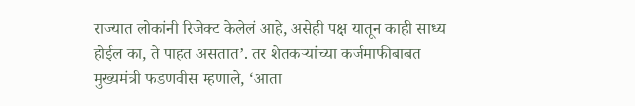राज्यात लोकांनी रिजेक्ट केलेलं आहे, असेही पक्ष यातून काही साध्य होईल का, ते पाहत असतात’. तर शेतकऱ्यांच्या कर्जमाफीबाबत मुख्यमंत्री फडणवीस म्हणाले, ‘आता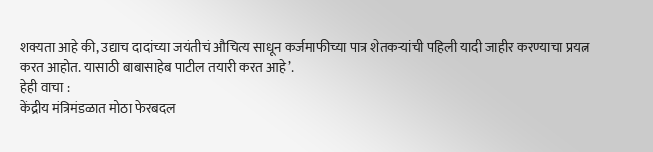शक्यता आहे की, उद्याच दादांच्या जयंतीचं औचित्य साधून कर्जमाफीच्या पात्र शेतकऱ्यांची पहिली यादी जाहीर करण्याचा प्रयत्न करत आहोत. यासाठी बाबासाहेब पाटील तयारी करत आहे’.
हेही वाचा :
केंद्रीय मंत्रिमंडळात मोठा फेरबदल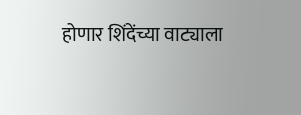होणार शिंदेंच्या वाट्याला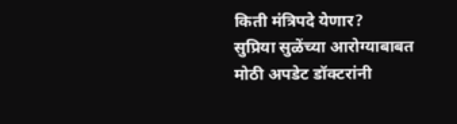किती मंत्रिपदे येणार?
सुप्रिया सुळेंच्या आरोग्याबाबत मोठी अपडेट डॉक्टरांनी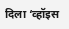दिला ‘व्हॉइस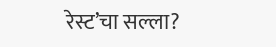रेस्ट’चा सल्ला?